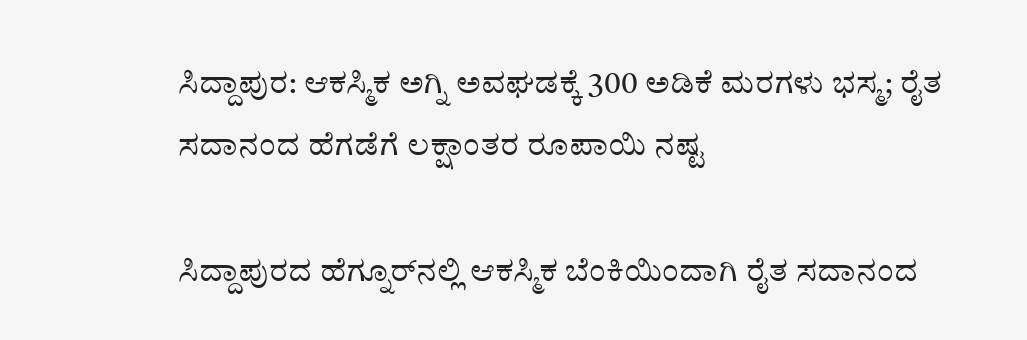ಸಿದ್ದಾಪುರ: ಆಕಸ್ಮಿಕ ಅಗ್ನಿ ಅವಘಡಕ್ಕೆ 300 ಅಡಿಕೆ ಮರಗಳು ಭಸ್ಮ; ರೈತ ಸದಾನಂದ ಹೆಗಡೆಗೆ ಲಕ್ಷಾಂತರ ರೂಪಾಯಿ ನಷ್ಟ

ಸಿದ್ದಾಪುರದ ಹೆಗ್ನೂರ್‌ನಲ್ಲಿ ಆಕಸ್ಮಿಕ ಬೆಂಕಿಯಿಂದಾಗಿ ರೈತ ಸದಾನಂದ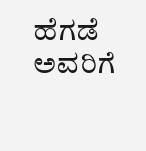ಹೆಗಡೆ ಅವರಿಗೆ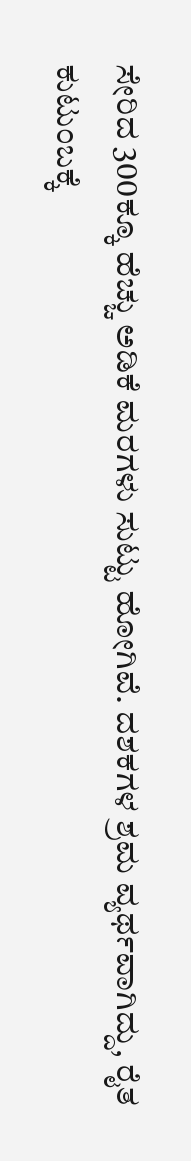ಸೇರಿದ 300ಕ್ಕೂ ಹೆಚ್ಚು ಅಡಿಕೆ ಮರಗಳು ಸುಟ್ಟು ಹೋಗಿವೆ. ದಶಕಗಳ ಶ್ರಮ ವ್ಯರ್ಥವಾಗಿದ್ದು, ರೈತ ಕುಟುಂಬಕ್ಕೆ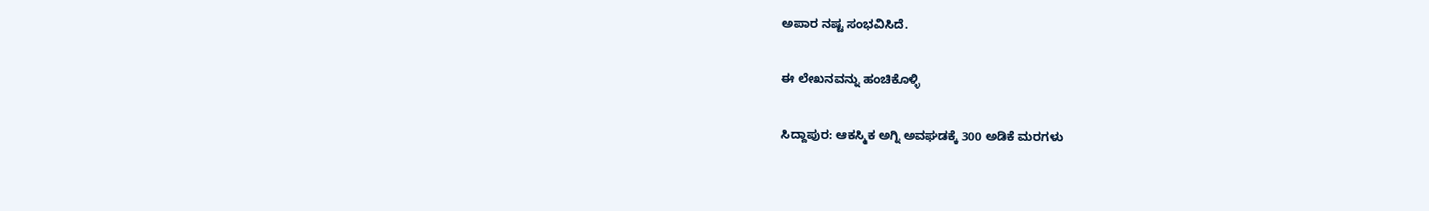ಅಪಾರ ನಷ್ಟ ಸಂಭವಿಸಿದೆ.

ಈ ಲೇಖನವನ್ನು ಹಂಚಿಕೊಳ್ಳಿ

ಸಿದ್ದಾಪುರ: ಆಕಸ್ಮಿಕ ಅಗ್ನಿ ಅವಘಡಕ್ಕೆ 300 ಅಡಿಕೆ ಮರಗಳು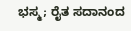ಭಸ್ಮ; ರೈತ ಸದಾನಂದ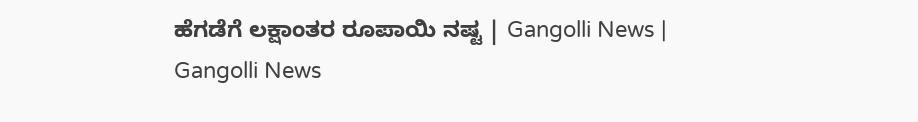ಹೆಗಡೆಗೆ ಲಕ್ಷಾಂತರ ರೂಪಾಯಿ ನಷ್ಟ | Gangolli News | Gangolli News